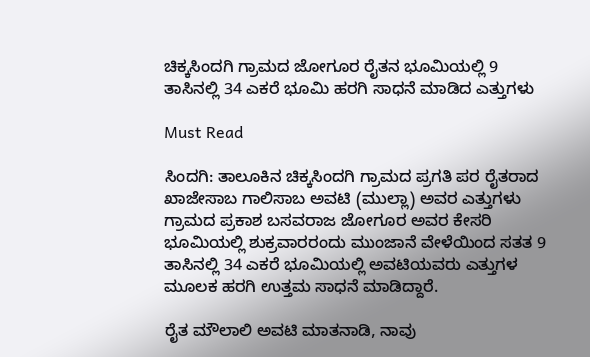ಚಿಕ್ಕಸಿಂದಗಿ ಗ್ರಾಮದ ಜೋಗೂರ ರೈತನ ಭೂಮಿಯಲ್ಲಿ 9 ತಾಸಿನಲ್ಲಿ 34 ಎಕರೆ ಭೂಮಿ ಹರಗಿ ಸಾಧನೆ ಮಾಡಿದ ಎತ್ತುಗಳು

Must Read

ಸಿಂದಗಿ: ತಾಲೂಕಿನ ಚಿಕ್ಕಸಿಂದಗಿ ಗ್ರಾಮದ ಪ್ರಗತಿ ಪರ ರೈತರಾದ ಖಾಜೇಸಾಬ ಗಾಲಿಸಾಬ ಅವಟಿ (ಮುಲ್ಲಾ) ಅವರ ಎತ್ತುಗಳು ಗ್ರಾಮದ ಪ್ರಕಾಶ ಬಸವರಾಜ ಜೋಗೂರ ಅವರ ಕೇಸರಿ ಭೂಮಿಯಲ್ಲಿ ಶುಕ್ರವಾರರಂದು ಮುಂಜಾನೆ ವೇಳೆಯಿಂದ ಸತತ 9 ತಾಸಿನಲ್ಲಿ 34 ಎಕರೆ ಭೂಮಿಯಲ್ಲಿ ಅವಟಿಯವರು ಎತ್ತುಗಳ ಮೂಲಕ ಹರಗಿ ಉತ್ತಮ ಸಾಧನೆ ಮಾಡಿದ್ದಾರೆ.

ರೈತ ಮೌಲಾಲಿ ಅವಟಿ ಮಾತನಾಡಿ, ನಾವು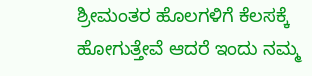ಶ್ರೀಮಂತರ ಹೊಲಗಳಿಗೆ ಕೆಲಸಕ್ಕೆ ಹೋಗುತ್ತೇವೆ ಆದರೆ ಇಂದು ನಮ್ಮ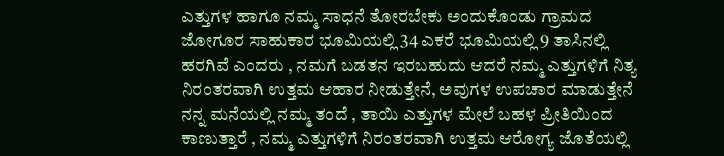ಎತ್ತುಗಳ ಹಾಗೂ ನಮ್ಮ ಸಾಧನೆ ತೋರಬೇಕು ಅಂದುಕೊಂಡು ಗ್ರಾಮದ ಜೋಗೂರ ಸಾಹುಕಾರ ಭೂಮಿಯಲ್ಲಿ 34 ಎಕರೆ ಭೂಮಿಯಲ್ಲಿ 9 ತಾಸಿನಲ್ಲಿ ಹರಗಿವೆ ಎಂದರು , ನಮಗೆ ಬಡತನ ಇರಬಹುದು ಆದರೆ ನಮ್ಮ ಎತ್ತುಗಳಿಗೆ ನಿತ್ಯ ನಿರಂತರವಾಗಿ ಉತ್ತಮ ಆಹಾರ ನೀಡುತ್ತೇನೆ, ಅವುಗಳ ಉಪಚಾರ ಮಾಡುತ್ತೇನೆ ನನ್ನ ಮನೆಯಲ್ಲಿ ನಮ್ಮ ತಂದೆ , ತಾಯಿ ಎತ್ತುಗಳ ಮೇಲೆ ಬಹಳ ಪ್ರೀತಿಯಿಂದ ಕಾಣುತ್ತಾರೆ , ನಮ್ಮ ಎತ್ತುಗಳಿಗೆ ನಿರಂತರವಾಗಿ ಉತ್ತಮ ಆರೋಗ್ಯ ಜೊತೆಯಲ್ಲಿ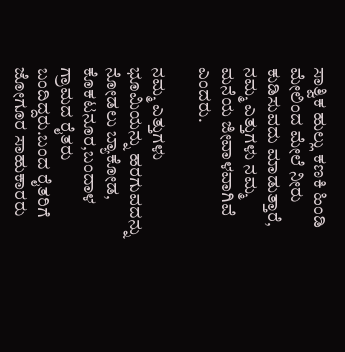ಸಾತ್ವಿಕ ಹುಲ್ಲು ಕಣಕಿ ಹಿಂಡಿ ಮೇಲಿಂದ ಮೇಲೆ ನೀರು ಕುಡಿಸುವದು ಮಾಡುತ್ತಾರೆ, ನಮ್ಮ ಎತ್ತುಗಳು ನಮ್ಮ ಮನೆಯ ಜೀವಾಳವಾಗಿವೆ ಎಂದರು.

ನಮ್ಮ ಎತ್ತುಗಳು ಭೂಮಿಯನ್ನು ಹರಗುವದನ್ನು ನೋಡಲು ಬ್ಯಾಕೋಡ, ಕೊಕಟನೂರ,ಬಂದಾಳ ಗ್ರಾಮದ ರೈತರು ಬಂದಿದ್ದರು.ಬಂದ ರೈತರಿಗೆ ಜೋಗೂರ ಸಾಹುಕಾರರು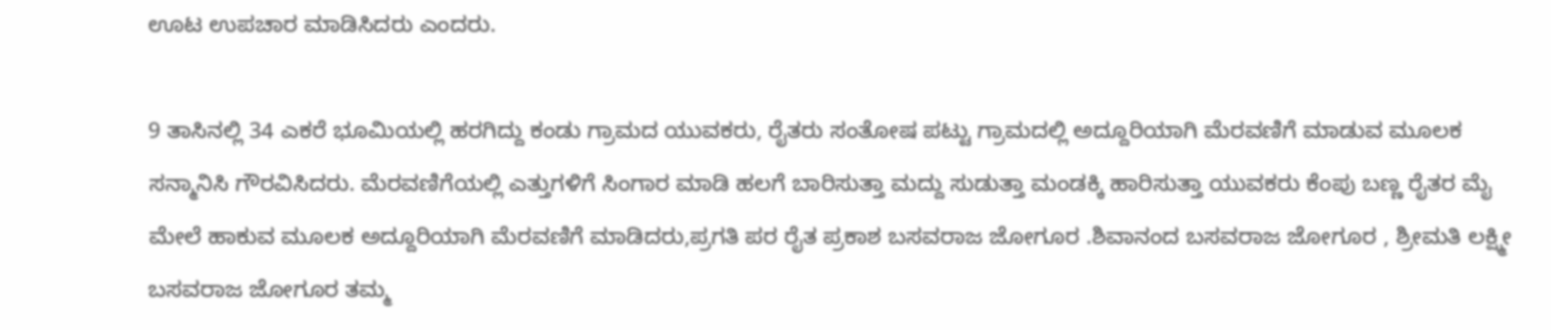ಊಟ ಉಪಚಾರ ಮಾಡಿಸಿದರು ಎಂದರು.

9 ತಾಸಿನಲ್ಲಿ 34 ಎಕರೆ ಭೂಮಿಯಲ್ಲಿ ಹರಗಿದ್ದು ಕಂಡು ಗ್ರಾಮದ ಯುವಕರು, ರೈತರು ಸಂತೋಷ ಪಟ್ಟು ಗ್ರಾಮದಲ್ಲಿ ಅದ್ದೂರಿಯಾಗಿ ಮೆರವಣಿಗೆ ಮಾಡುವ ಮೂಲಕ ಸನ್ಮಾನಿಸಿ ಗೌರವಿಸಿದರು. ಮೆರವಣಿಗೆಯಲ್ಲಿ ಎತ್ತುಗಳಿಗೆ ಸಿಂಗಾರ ಮಾಡಿ ಹಲಗೆ ಬಾರಿಸುತ್ತಾ ಮದ್ದು ಸುಡುತ್ತಾ ಮಂಡಕ್ಕಿ ಹಾರಿಸುತ್ತಾ ಯುವಕರು ಕೆಂಪು ಬಣ್ಣ ರೈತರ ಮೈ ಮೇಲೆ ಹಾಕುವ ಮೂಲಕ ಅದ್ದೂರಿಯಾಗಿ ಮೆರವಣಿಗೆ ಮಾಡಿದರು,ಪ್ರಗತಿ ಪರ ರೈತ ಪ್ರಕಾಶ ಬಸವರಾಜ ಜೋಗೂರ .ಶಿವಾನಂದ ಬಸವರಾಜ ಜೋಗೂರ , ಶ್ರೀಮತಿ ಲಕ್ಷ್ಮೀ ಬಸವರಾಜ ಜೋಗೂರ ತಮ್ಮ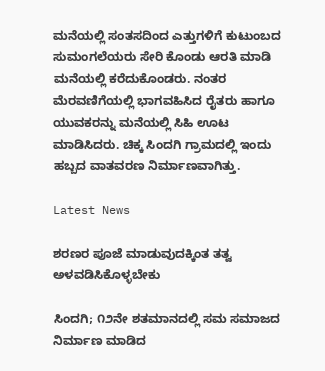ಮನೆಯಲ್ಲಿ ಸಂತಸದಿಂದ ಎತ್ತುಗಳಿಗೆ ಕುಟುಂಬದ ಸುಮಂಗಲೆಯರು ಸೇರಿ ಕೊಂಡು ಆರತಿ ಮಾಡಿ ಮನೆಯಲ್ಲಿ ಕರೆದುಕೊಂಡರು. ನಂತರ ಮೆರವಣಿಗೆಯಲ್ಲಿ ಭಾಗವಹಿಸಿದ ರೈತರು ಹಾಗೂ ಯುವಕರನ್ನು ಮನೆಯಲ್ಲಿ ಸಿಹಿ ಊಟ ಮಾಡಿಸಿದರು. ಚಿಕ್ಕ ಸಿಂದಗಿ ಗ್ರಾಮದಲ್ಲಿ ಇಂದು ಹಬ್ಬದ ವಾತವರಣ ನಿರ್ಮಾಣವಾಗಿತ್ತು.

Latest News

ಶರಣರ ಪೂಜೆ ಮಾಡುವುದಕ್ಕಿಂತ ತತ್ವ ಅಳವಡಿಸಿಕೊಳ್ಳಬೇಕು

ಸಿಂದಗಿ; ೧೨ನೇ ಶತಮಾನದಲ್ಲಿ ಸಮ ಸಮಾಜದ ನಿರ್ಮಾಣ ಮಾಡಿದ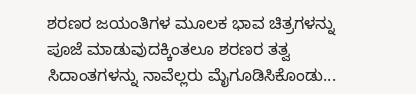ಶರಣರ ಜಯಂತಿಗಳ ಮೂಲಕ ಭಾವ ಚಿತ್ರಗಳನ್ನು ಪೂಜೆ ಮಾಡುವುದಕ್ಕಿಂತಲೂ ಶರಣರ ತತ್ವ ಸಿದಾಂತಗಳನ್ನು ನಾವೆಲ್ಲರು ಮೈಗೂಡಿಸಿಕೊಂಡು...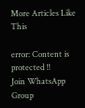More Articles Like This

error: Content is protected !!
Join WhatsApp Group